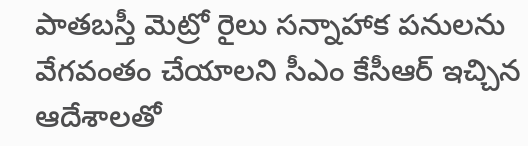పాతబస్తీ మెట్రో రైలు సన్నాహాక పనులను వేగవంతం చేయాలని సీఎం కేసీఆర్ ఇచ్చిన ఆదేశాలతో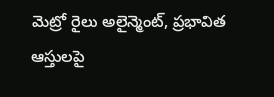మెట్రో రైలు అలైన్మెంట్, ప్రభావిత ఆస్తులపై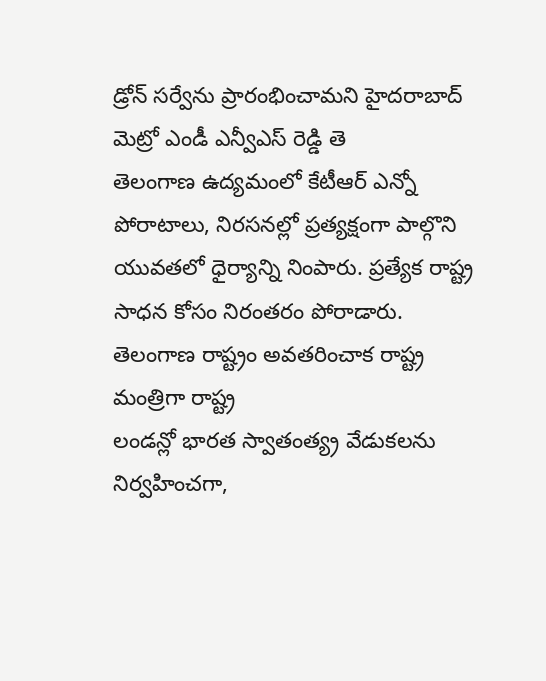డ్రోన్ సర్వేను ప్రారంభించామని హైదరాబాద్ మెట్రో ఎండీ ఎన్వీఎస్ రెడ్డి తె
తెలంగాణ ఉద్యమంలో కేటీఆర్ ఎన్నో పోరాటాలు, నిరసనల్లో ప్రత్యక్షంగా పాల్గొని యువతలో ధైర్యాన్ని నింపారు. ప్రత్యేక రాష్ట్ర సాధన కోసం నిరంతరం పోరాడారు. తెలంగాణ రాష్ట్రం అవతరించాక రాష్ట్ర మంత్రిగా రాష్ట్ర
లండన్లో భారత స్వాతంత్య్ర వేడుకలను నిర్వహించగా,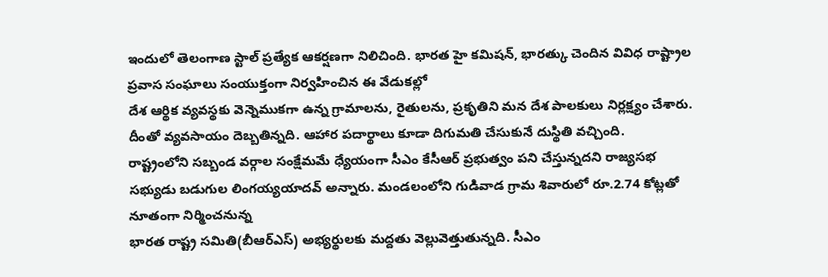ఇందులో తెలంగాణ స్టాల్ ప్రత్యేక ఆకర్షణగా నిలిచింది. భారత హై కమిషన్, భారత్కు చెందిన వివిధ రాష్ట్రాల ప్రవాస సంఘాలు సంయుక్తంగా నిర్వహించిన ఈ వేడుకల్లో
దేశ ఆర్థిక వ్యవస్థకు వెన్నెముకగా ఉన్న గ్రామాలను, రైతులను, ప్రకృతిని మన దేశ పాలకులు నిర్లక్ష్యం చేశారు. దీంతో వ్యవసాయం దెబ్బతిన్నది. ఆహార పదార్థాలు కూడా దిగుమతి చేసుకునే దుస్థితి వచ్చింది.
రాష్ట్రంలోని సబ్బండ వర్గాల సంక్షేమమే ధ్యేయంగా సీఎం కేసీఆర్ ప్రభుత్వం పని చేస్తున్నదని రాజ్యసభ సభ్యుడు బడుగుల లింగయ్యయాదవ్ అన్నారు. మండలంలోని గుడివాడ గ్రామ శివారులో రూ.2.74 కోట్లతో నూతంగా నిర్మించనున్న
భారత రాష్ట్ర సమితి(బీఆర్ఎస్) అభ్యర్థులకు మద్దతు వెల్లువెత్తుతున్నది. సీఎం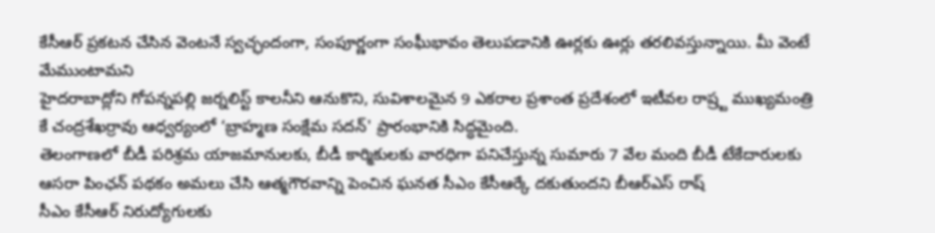కేసీఆర్ ప్రకటన చేసిన వెంటనే స్వచ్ఛందంగా, సంపూర్ణంగా సంఘీభావం తెలుపడానికి ఊర్లకు ఊర్లు తరలివస్తున్నాయి. మీ వెంటే మేముంటామని
హైదరాబాద్లోని గోపన్నపల్లి జర్నలిస్ట్ కాలనీని ఆనుకొని, సువిశాలమైన 9 ఎకరాల ప్రశాంత ప్రదేశంలో ఇటీవల రాష్ర్ట ముఖ్యమంత్రి కే చంద్రశేఖర్రావు ఆధ్వర్యంలో ‘బ్రాహ్మణ సంక్షేమ సదన్' ప్రారంభానికి సిద్ధమైంది.
తెలంగాణలో బీడీ పరిశ్రమ యాజమానులకు, బీడీ కార్మికులకు వారధిగా పనిచేస్తున్న సుమారు 7 వేల మంది బీడీ టేకేదారులకు ఆసరా పింఛన్ పథకం అమలు చేసి ఆత్మగౌరవాన్ని పెంచిన ఘనత సీఎం కేసీఆర్కే దకుతుందని బీఆర్ఎస్ రాష్
సీఎం కేసీఆర్ నిరుద్యోగులకు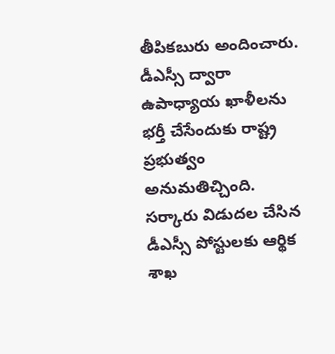తీపికబురు అందించారు. డీఎస్సీ ద్వారా ఉపాధ్యాయ ఖాళీలను భర్తీ చేసేందుకు రాష్ట్ర ప్రభుత్వం అనుమతిచ్చింది. సర్కారు విడుదల చేసిన డీఎస్సీ పోస్టులకు ఆర్థిక శాఖ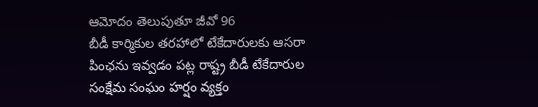ఆమోదం తెలుపుతూ జీవో 96
బీడీ కార్మికుల తరహాలో టేకేదారులకు ఆసరా పింఛను ఇవ్వడం పట్ల రాష్ట్ర బీడీ టేకేదారుల సంక్షేమ సంఘం హర్షం వ్యక్తం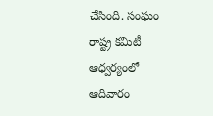చేసింది. సంఘం రాష్ట్ర కమిటీ ఆధ్వర్యంలో ఆదివారం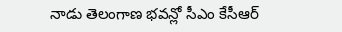నాడు తెలంగాణ భవన్లో సీఎం కేసీఆర్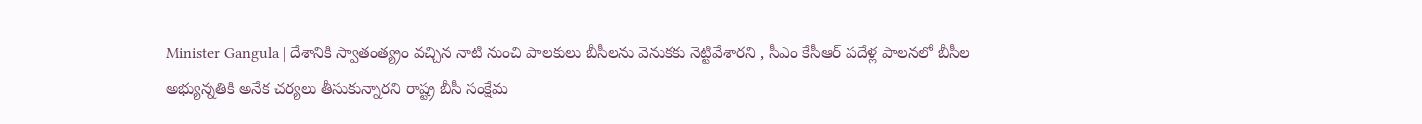Minister Gangula | దేశానికి స్వాతంత్య్రం వచ్చిన నాటి నుంచి పాలకులు బీసీలను వెనుకకు నెట్టివేశారని , సీఎం కేసీఆర్ పదేళ్ల పాలనలో బీసీల అభ్యున్నతికి అనేక చర్యలు తీసుకున్నారని రాష్ట్ర బీసీ సంక్షేమ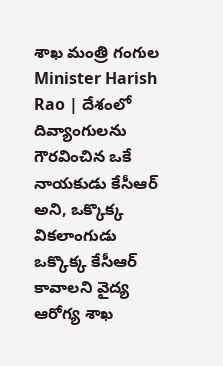శాఖ మంత్రి గంగుల
Minister Harish Rao | దేశంలో దివ్యాంగులను గౌరవించిన ఒకే నాయకుడు కేసీఆర్ అని, ఒక్కొక్క వికలాంగుడు ఒక్కొక్క కేసీఆర్ కావాలని వైద్య ఆరోగ్య శాఖ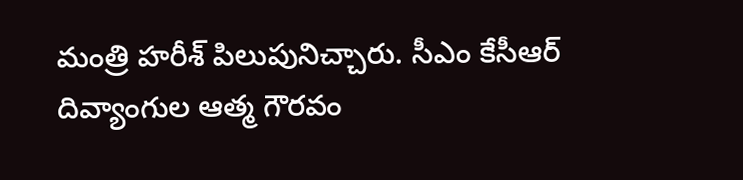మంత్రి హరీశ్ పిలుపునిచ్చారు. సీఎం కేసీఆర్ దివ్యాంగుల ఆత్మ గౌరవం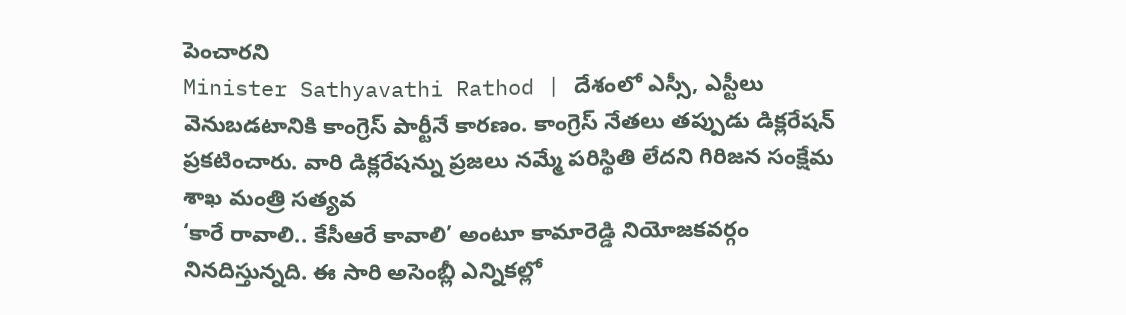పెంచారని
Minister Sathyavathi Rathod | దేశంలో ఎస్సీ, ఎస్టీలు వెనుబడటానికి కాంగ్రెస్ పార్టీనే కారణం. కాంగ్రెస్ నేతలు తప్పుడు డిక్లరేషన్ ప్రకటించారు. వారి డిక్లరేషన్ను ప్రజలు నమ్మే పరిస్థితి లేదని గిరిజన సంక్షేమ శాఖ మంత్రి సత్యవ
‘కారే రావాలి.. కేసీఆరే కావాలి’ అంటూ కామారెడ్డి నియోజకవర్గం నినదిస్తున్నది. ఈ సారి అసెంబ్లీ ఎన్నికల్లో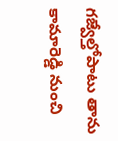గజ్వేల్తోపాటు తాను కామారెడ్డి నుంచి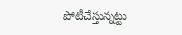పోటీచేస్తున్నట్టు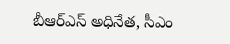బీఆర్ఎస్ అధినేత, సీఎం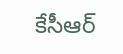కేసీఆర్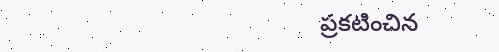ప్రకటించిన